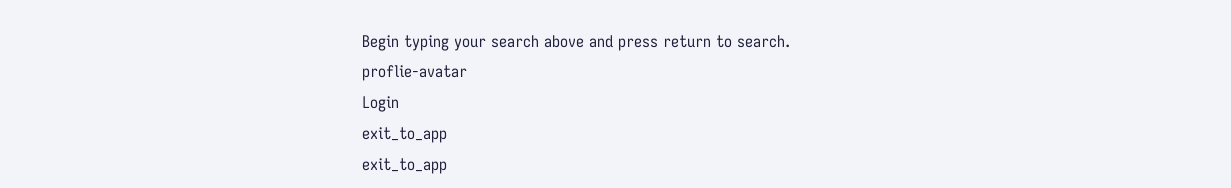Begin typing your search above and press return to search.
proflie-avatar
Login
exit_to_app
exit_to_app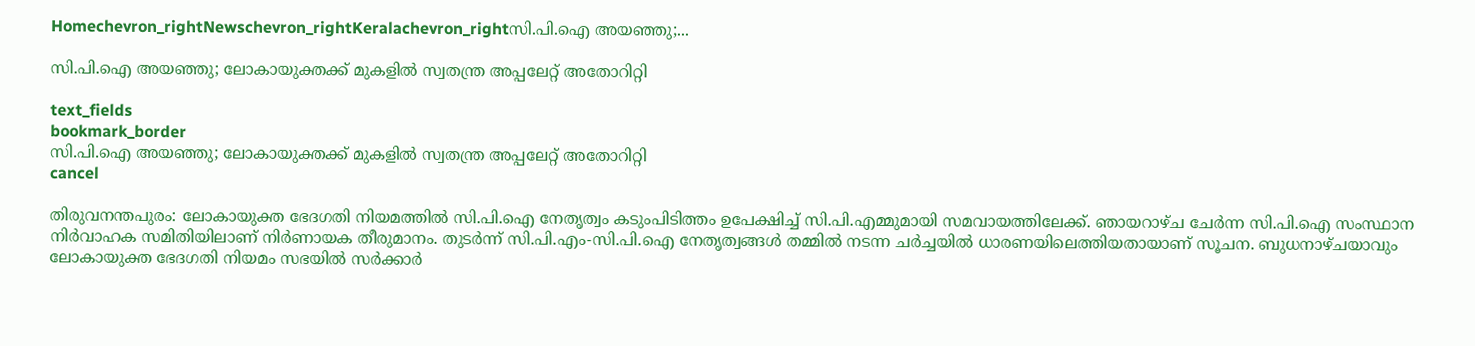Homechevron_rightNewschevron_rightKeralachevron_rightസി.പി.ഐ അയഞ്ഞു;...

സി.പി.ഐ അയഞ്ഞു; ലോകായുക്തക്ക് മുകളിൽ സ്വതന്ത്ര അപ്പലേറ്റ് അതോറിറ്റി

text_fields
bookmark_border
സി.പി.ഐ അയഞ്ഞു; ലോകായുക്തക്ക് മുകളിൽ സ്വതന്ത്ര അപ്പലേറ്റ് അതോറിറ്റി
cancel

തിരുവനന്തപുരം: ലോകായുക്ത ഭേദഗതി നിയമത്തിൽ സി.പി.ഐ നേതൃത്വം കടുംപിടിത്തം ഉപേക്ഷിച്ച് സി.പി.എമ്മുമായി സമവായത്തിലേക്ക്. ഞായറാഴ്ച ചേർന്ന സി.പി.ഐ സംസ്ഥാന നിർവാഹക സമിതിയിലാണ് നിർണായക തീരുമാനം. തുടർന്ന് സി.പി.എം-സി.പി.ഐ നേതൃത്വങ്ങൾ തമ്മിൽ നടന്ന ചർച്ചയിൽ ധാരണയിലെത്തിയതായാണ് സൂചന. ബുധനാഴ്ചയാവും ലോകായുക്ത ഭേദഗതി നിയമം സഭയിൽ സർക്കാർ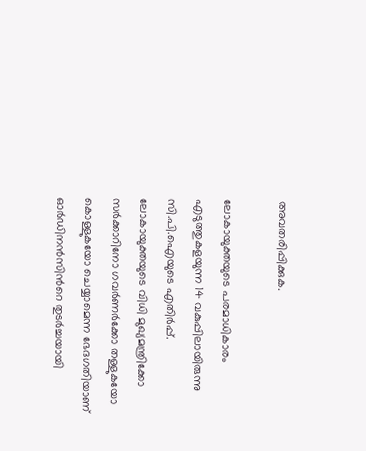അവതരിപ്പിക്കുക.

ലോകായുക്തയുടെ പരമാധികാരം എടുത്തുകളയുന്ന 14 വകുപ്പിലായിരുന്നു സി.പി.ഐയുടെ എതിർപ്പ്. ലോകായുക്തയുടെ വിധി മുഖ്യമന്ത്രിക്കോ സർക്കാറിനോ ഗവർണർക്കോ തള്ളുകയോ കൊള്ളുകയോ ചെയ്യാമെന്ന ഭേദഗതിയാണ് ഓർഡിനൻസിന്‍റെ തുടർച്ചയായി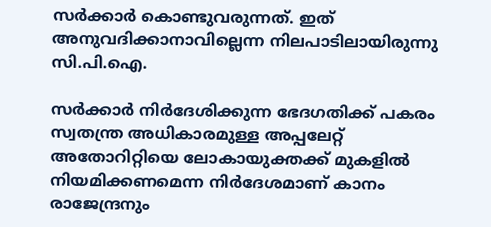സർക്കാർ കൊണ്ടുവരുന്നത്. ഇത് അനുവദിക്കാനാവില്ലെന്ന നിലപാടിലായിരുന്നു സി.പി.ഐ.

സർക്കാർ നിർദേശിക്കുന്ന ഭേദഗതിക്ക് പകരം സ്വതന്ത്ര അധികാരമുള്ള അപ്പലേറ്റ് അതോറിറ്റിയെ ലോകായുക്തക്ക് മുകളിൽ നിയമിക്കണമെന്ന നിർദേശമാണ് കാനം രാജേന്ദ്രനും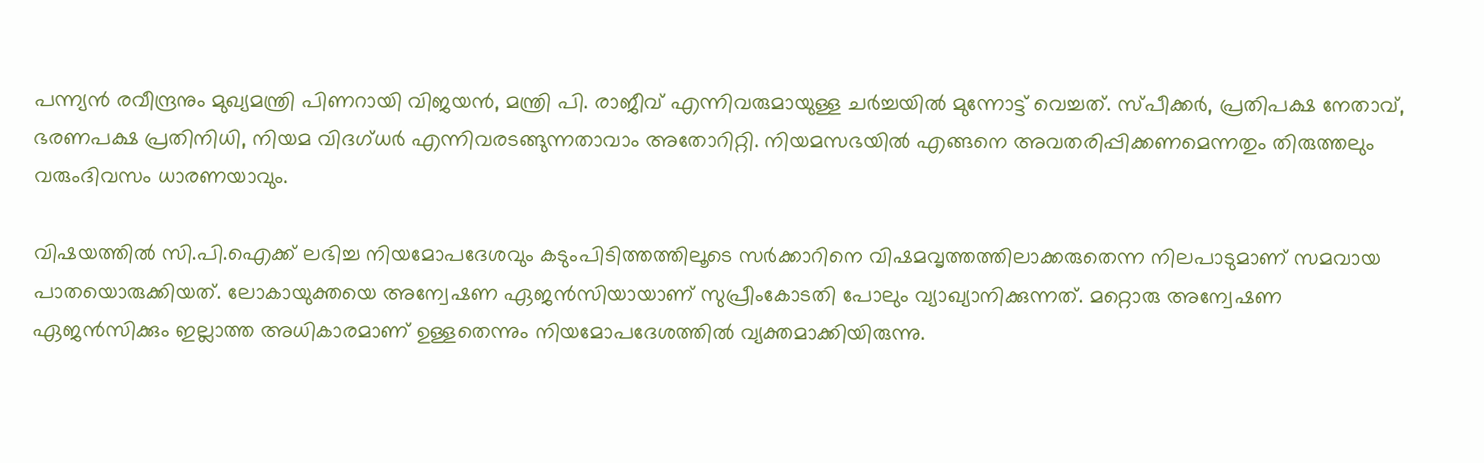പന്ന്യൻ രവീന്ദ്രനും മുഖ്യമന്ത്രി പിണറായി വിജയൻ, മന്ത്രി പി. രാജീവ് എന്നിവരുമായുള്ള ചർച്ചയിൽ മുന്നോട്ട് വെച്ചത്. സ്പീക്കർ, പ്രതിപക്ഷ നേതാവ്, ഭരണപക്ഷ പ്രതിനിധി, നിയമ വിദഗ്ധർ എന്നിവരടങ്ങുന്നതാവാം അതോറിറ്റി. നിയമസഭയിൽ എങ്ങനെ അവതരിപ്പിക്കണമെന്നതും തിരുത്തലും വരുംദിവസം ധാരണയാവും.

വിഷയത്തിൽ സി.പി.ഐക്ക് ലഭിച്ച നിയമോപദേശവും കടുംപിടിത്തത്തിലൂടെ സർക്കാറിനെ വിഷമവൃത്തത്തിലാക്കരുതെന്ന നിലപാടുമാണ് സമവായ പാതയൊരുക്കിയത്. ലോകായുക്തയെ അന്വേഷണ ഏജൻസിയായാണ് സുപ്രീംകോടതി പോലും വ്യാഖ്യാനിക്കുന്നത്. മറ്റൊരു അന്വേഷണ ഏജൻസിക്കും ഇല്ലാത്ത അധികാരമാണ് ഉള്ളതെന്നും നിയമോപദേശത്തിൽ വ്യക്തമാക്കിയിരുന്നു.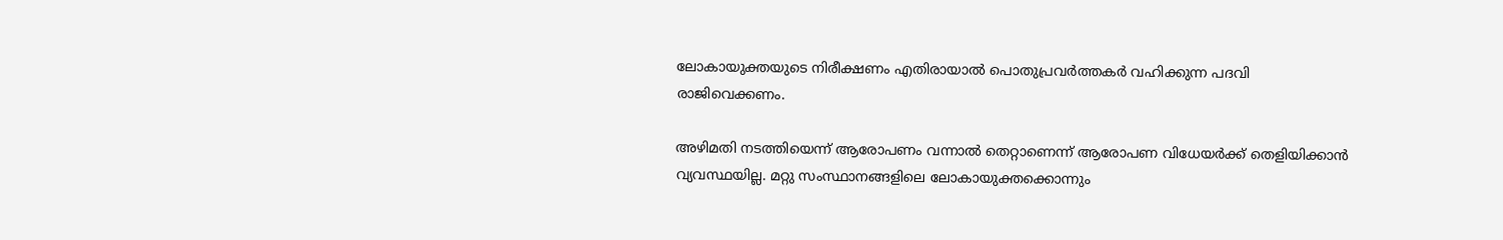ലോകായുക്തയുടെ നിരീക്ഷണം എതിരായാൽ പൊതുപ്രവർത്തകർ വഹിക്കുന്ന പദവി രാജിവെക്കണം.

അഴിമതി നടത്തിയെന്ന് ആരോപണം വന്നാൽ തെറ്റാണെന്ന് ആരോപണ വിധേയർക്ക് തെളിയിക്കാൻ വ്യവസ്ഥയില്ല. മറ്റു സംസ്ഥാനങ്ങളിലെ ലോകായുക്തക്കൊന്നും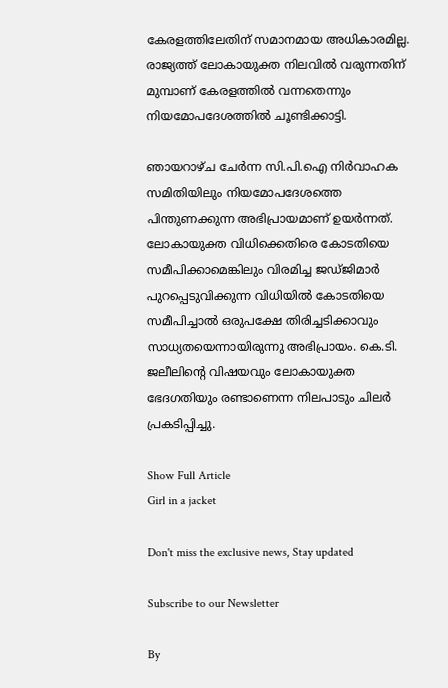കേരളത്തിലേതിന് സമാനമായ അധികാരമില്ല. രാജ്യത്ത് ലോകായുക്ത നിലവിൽ വരുന്നതിന് മുമ്പാണ് കേരളത്തിൽ വന്നതെന്നും നിയമോപദേശത്തിൽ ചൂണ്ടിക്കാട്ടി.

ഞായറാഴ്ച ചേർന്ന സി.പി.ഐ നിർവാഹക സമിതിയിലും നിയമോപദേശത്തെ പിന്തുണക്കുന്ന അഭിപ്രായമാണ് ഉയർന്നത്. ലോകായുക്ത വിധിക്കെതിരെ കോടതിയെ സമീപിക്കാമെങ്കിലും വിരമിച്ച ജഡ്ജിമാർ പുറപ്പെടുവിക്കുന്ന വിധിയിൽ കോടതിയെ സമീപിച്ചാൽ ഒരുപക്ഷേ തിരിച്ചടിക്കാവും സാധ്യതയെന്നായിരുന്നു അഭിപ്രായം. കെ.ടി. ജലീലിന്‍റെ വിഷയവും ലോകായുക്ത ഭേദഗതിയും രണ്ടാണെന്ന നിലപാടും ചിലർ പ്രകടിപ്പിച്ചു.

Show Full Article
Girl in a jacket

Don't miss the exclusive news, Stay updated

Subscribe to our Newsletter

By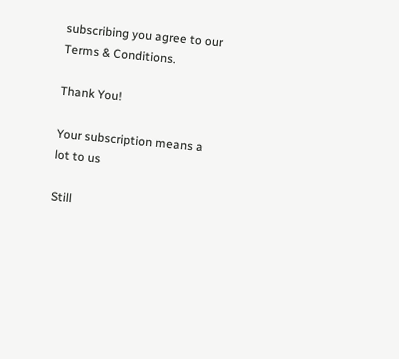subscribing you agree to our Terms & Conditions.

Thank You!

Your subscription means a lot to us

Still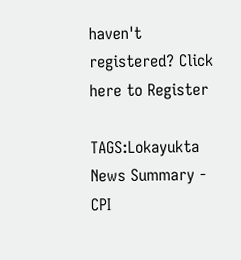haven't registered? Click here to Register

TAGS:Lokayukta
News Summary - CPI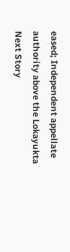eased; Independent appellate authority above the Lokayukta
Next Story